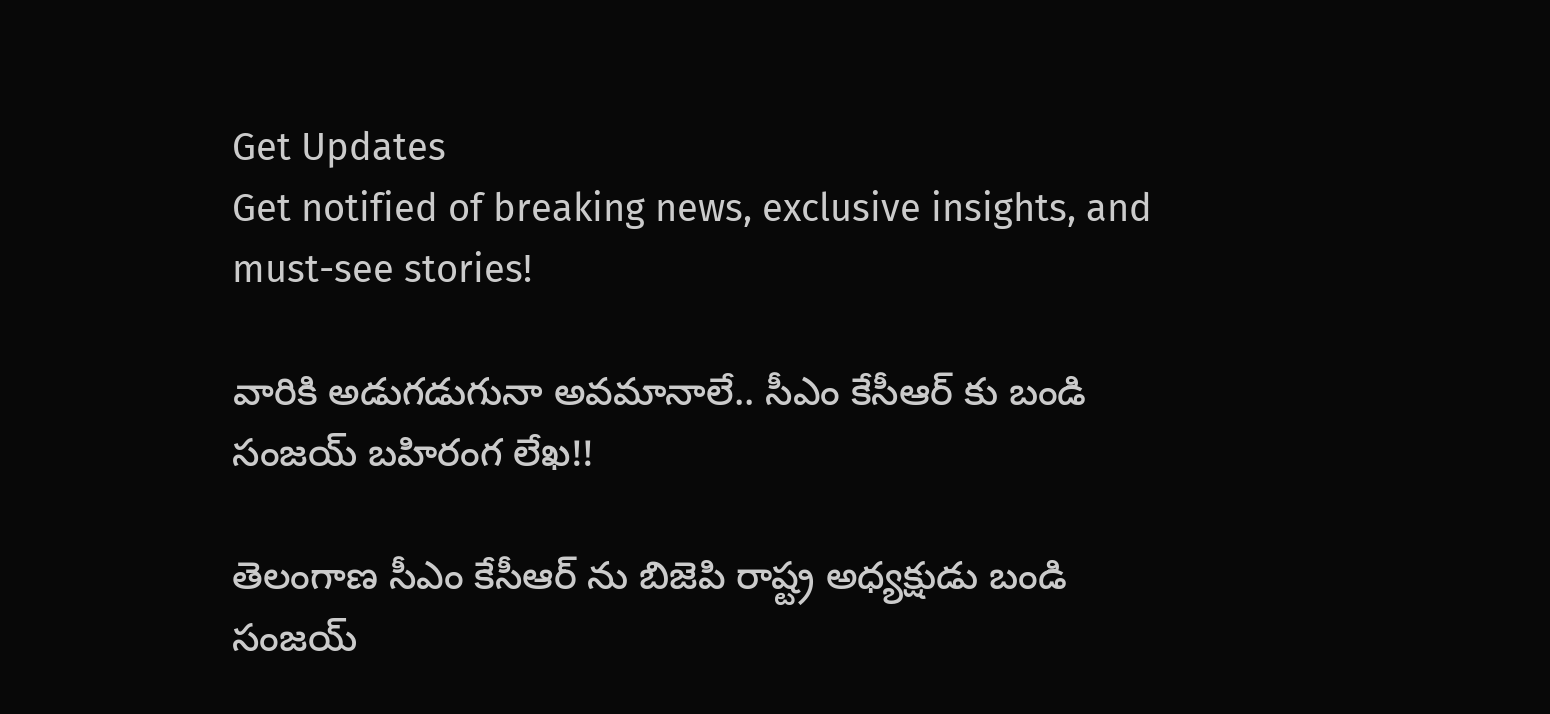Get Updates
Get notified of breaking news, exclusive insights, and must-see stories!

వారికి అడుగడుగునా అవమానాలే.. సీఎం కేసీఆర్ కు బండి సంజయ్ బహిరంగ లేఖ!!

తెలంగాణ సీఎం కేసీఆర్ ను బిజెపి రాష్ట్ర అధ్యక్షుడు బండి సంజయ్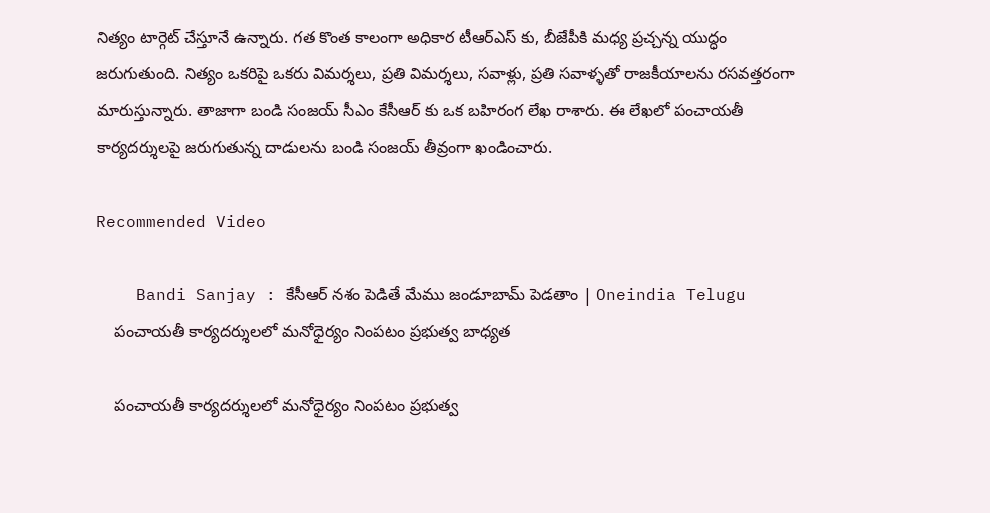నిత్యం టార్గెట్ చేస్తూనే ఉన్నారు. గత కొంత కాలంగా అధికార టీఆర్ఎస్ కు, బీజేపీకి మధ్య ప్రచ్చన్న యుద్ధం జరుగుతుంది. నిత్యం ఒకరిపై ఒకరు విమర్శలు, ప్రతి విమర్శలు, సవాళ్లు, ప్రతి సవాళ్ళతో రాజకీయాలను రసవత్తరంగా మారుస్తున్నారు. తాజాగా బండి సంజయ్ సీఎం కేసీఆర్ కు ఒక బహిరంగ లేఖ రాశారు. ఈ లేఖలో పంచాయతీ కార్యదర్శులపై జరుగుతున్న దాడులను బండి సంజయ్ తీవ్రంగా ఖండించారు.

Recommended Video

    Bandi Sanjay : కేసీఆర్ నశం పెడితే మేము జండూబామ్ పెడతాం | Oneindia Telugu
    పంచాయతీ కార్యదర్శులలో మనోధైర్యం నింపటం ప్రభుత్వ బాధ్యత

    పంచాయతీ కార్యదర్శులలో మనోధైర్యం నింపటం ప్రభుత్వ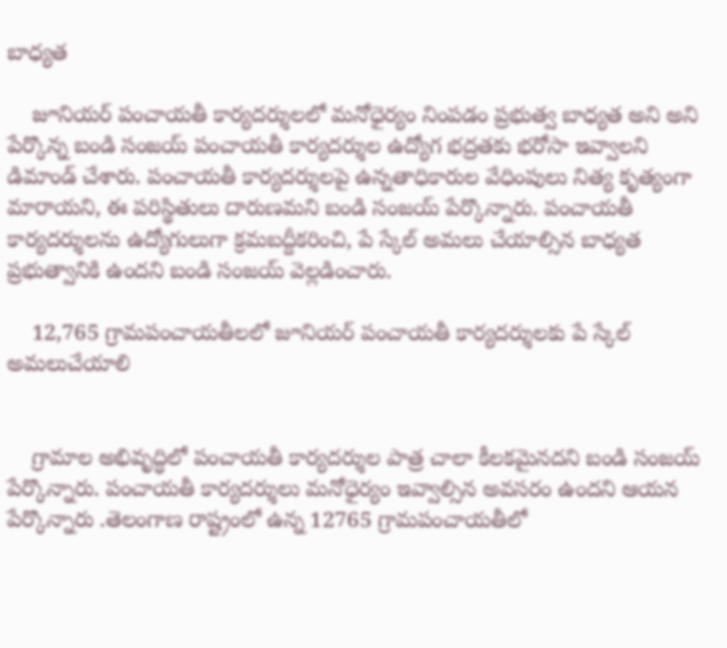బాధ్యత

    జూనియర్ పంచాయతీ కార్యదర్శులలో మనోధైర్యం నింపడం ప్రభుత్వ బాధ్యత అని అని పేర్కొన్న బండి సంజయ్ పంచాయతీ కార్యదర్శుల ఉద్యోగ భద్రతకు భరోసా ఇవ్వాలని డిమాండ్ చేశారు. పంచాయతీ కార్యదర్శులపై ఉన్నతాధికారుల వేధింపులు నిత్య కృత్యంగా మారాయని, ఈ పరిస్థితులు దారుణమని బండి సంజయ్ పేర్కొన్నారు. పంచాయతీ కార్యదర్శులను ఉద్యోగులుగా క్రమబద్దీకరించి, పే స్కేల్ అమలు చేయాల్సిన బాధ్యత ప్రభుత్వానికి ఉందని బండి సంజయ్ వెల్లడించారు.

    12,765 గ్రామపంచాయతీలలో జూనియర్ పంచాయతీ కార్యదర్శులకు పే స్కేల్ అమలుచేయాలి


    గ్రామాల అభివృద్ధిలో పంచాయతీ కార్యదర్శుల పాత్ర చాలా కీలకమైనదని బండి సంజయ్ పేర్కొన్నారు. పంచాయతీ కార్యదర్శులు మనోధైర్యం ఇవ్వాల్సిన అవసరం ఉందని ఆయన పేర్కొన్నారు .తెలంగాణ రాష్ట్రంలో ఉన్న 12765 గ్రామపంచాయతీలో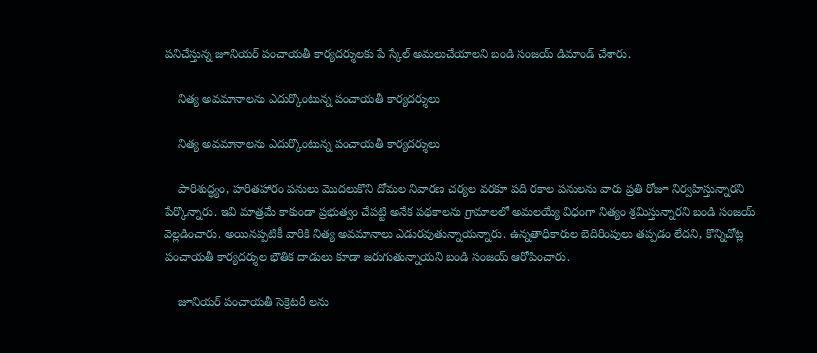పనిచేస్తున్న జూనియర్ పంచాయతీ కార్యదర్శులకు పే స్కేల్ అమలుచేయాలని బండి సంజయ్ డిమాండ్ చేశారు.

    నిత్య అవమానాలను ఎదుర్కొంటున్న పంచాయతీ కార్యదర్శులు

    నిత్య అవమానాలను ఎదుర్కొంటున్న పంచాయతీ కార్యదర్శులు

    పారిశుద్ధ్యం, హరితహారం పనులు మొదలుకొని దోమల నివారణ చర్యల వరకూ పది రకాల పనులను వారు ప్రతి రోజూ నిర్వహిస్తున్నారని పేర్కొన్నారు. ఇవి మాత్రమే కాకుండా ప్రభుత్వం చేపట్టి అనేక పథకాలను గ్రామాలలో అమలయ్యే విధంగా నిత్యం శ్రమిస్తున్నారని బండి సంజయ్ వెల్లడించారు. అయినప్పటికీ వారికి నిత్య అవమానాలు ఎడురవుతున్నాయన్నారు. ఉన్నతాధికారుల బెదిరింపులు తప్పడం లేదని, కొన్నిచోట్ల పంచాయతీ కార్యదర్శుల భౌతిక దాడులు కూడా జరుగుతున్నాయని బండి సంజయ్ ఆరోపించారు.

    జూనియర్ పంచాయతీ సెక్రెటరీ లను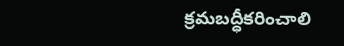క్రమబద్ధీకరించాలి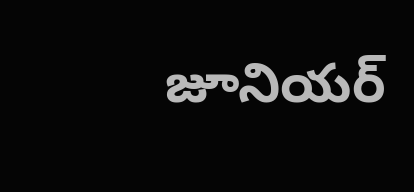జూనియర్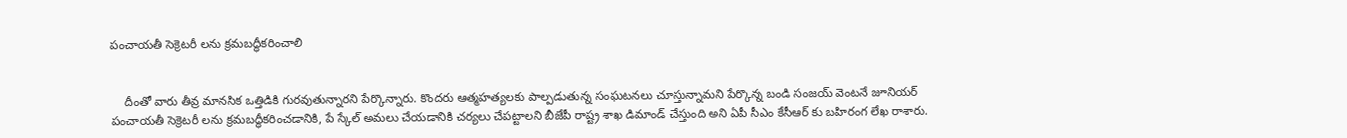పంచాయతీ సెక్రెటరీ లను క్రమబద్ధీకరించాలి


    దీంతో వారు తీవ్ర మానసిక ఒత్తిడికి గురవుతున్నారని పేర్కొన్నారు. కొందరు ఆత్మహత్యలకు పాల్పడుతున్న సంఘటనలు చూస్తున్నామని పేర్కొన్న బండి సంజయ్ వెంటనే జూనియర్ పంచాయతీ సెక్రెటరీ లను క్రమబద్ధీకరించడానికి, పే స్కేల్ అమలు చేయడానికి చర్యలు చేపట్టాలని బీజేపీ రాష్ట్ర శాఖ డిమాండ్ చేస్తుంది అని ఏపీ సీఎం కేసీఆర్ కు బహిరంగ లేఖ రాశారు.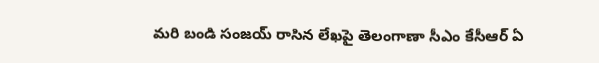మరి బండి సంజయ్ రాసిన లేఖపై తెలంగాణా సీఎం కేసీఆర్ ఏ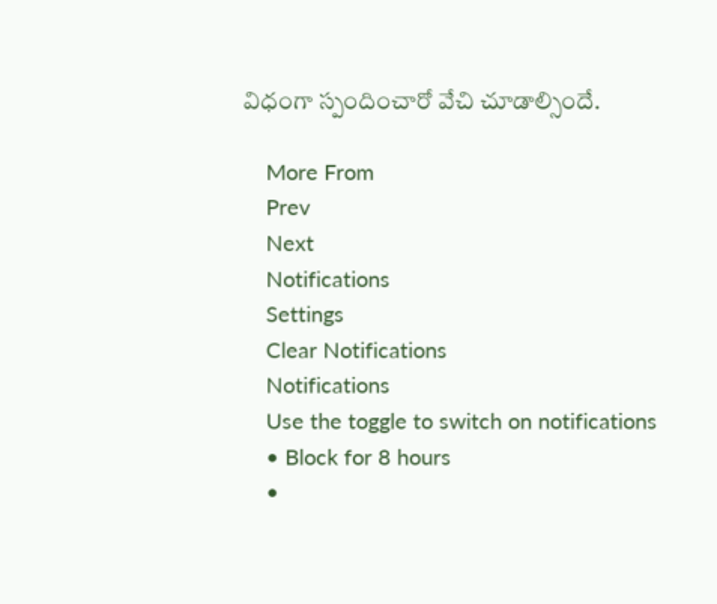విధంగా స్పందించారో వేచి చూడాల్సిందే.

    More From
    Prev
    Next
    Notifications
    Settings
    Clear Notifications
    Notifications
    Use the toggle to switch on notifications
    • Block for 8 hours
    •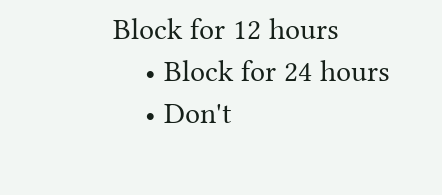Block for 12 hours
    • Block for 24 hours
    • Don't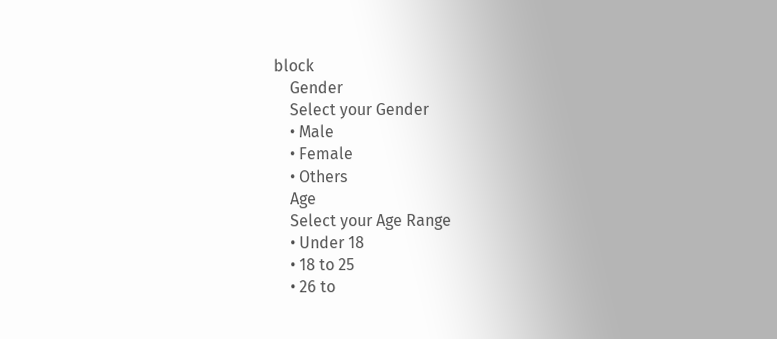block
    Gender
    Select your Gender
    • Male
    • Female
    • Others
    Age
    Select your Age Range
    • Under 18
    • 18 to 25
    • 26 to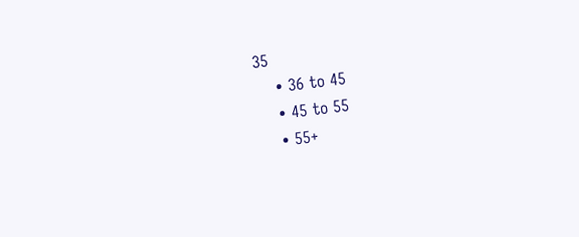35
    • 36 to 45
    • 45 to 55
    • 55+